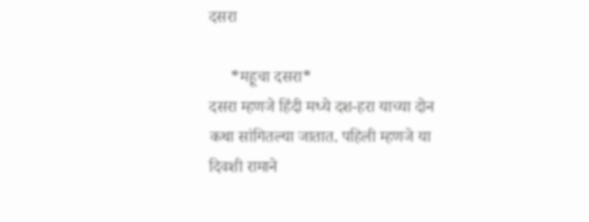दसरा

     *महूचा दसरा*
दसरा म्हणजे हिंदी मध्ये दश-हरा याच्या दोन कथा सांगितल्या जातात. पहिली म्हणजे या दिवशी रामाने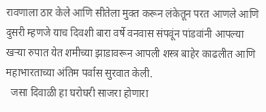रावणाला ठार केले आणि सीतेला मुक्त करून लंकेतून परत आणले आणि दुसरी म्हणजे याच दिवशी बारा वर्षे वनवास संपवूंन पांडवांनी आपल्या खऱ्या रुपात येत शमीच्या झाडावरून आपली शस्त्र बाहेर काढलीत आणि महाभारताच्या अंतिम पर्वास सुरवात केली.
  जसा दिवाळी हा घरोघरी साजरा होणारा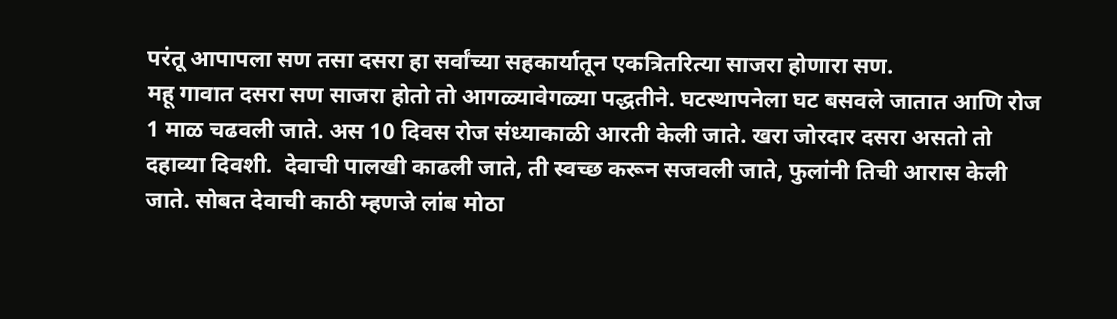परंतू आपापला सण तसा दसरा हा सर्वांच्या सहकार्यातून एकत्रितरित्या साजरा होणारा सण.
महू गावात दसरा सण साजरा होतो तो आगळ्यावेगळ्या पद्धतीने. घटस्थापनेला घट बसवले जातात आणि रोज 1 माळ चढवली जाते. अस 10 दिवस रोज संध्याकाळी आरती केली जाते. खरा जोरदार दसरा असतो तो दहाव्या दिवशी.  देवाची पालखी काढली जाते, ती स्वच्छ करून सजवली जाते, फुलांनी तिची आरास केली जाते. सोबत देवाची काठी म्हणजे लांब मोठा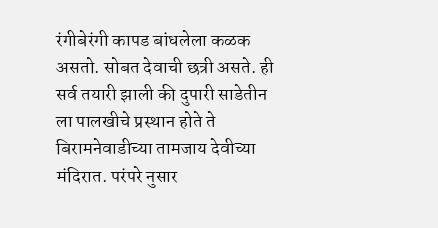रंगीबेरंगी कापड बांधलेला कळक असतो. सोबत देवाची छत्री असते. ही सर्व तयारी झाली की दुपारी साडेतीन ला पालखीचे प्रस्थान होते ते बिरामनेवाडीच्या तामजाय देवीच्या मंदिरात. परंपरे नुसार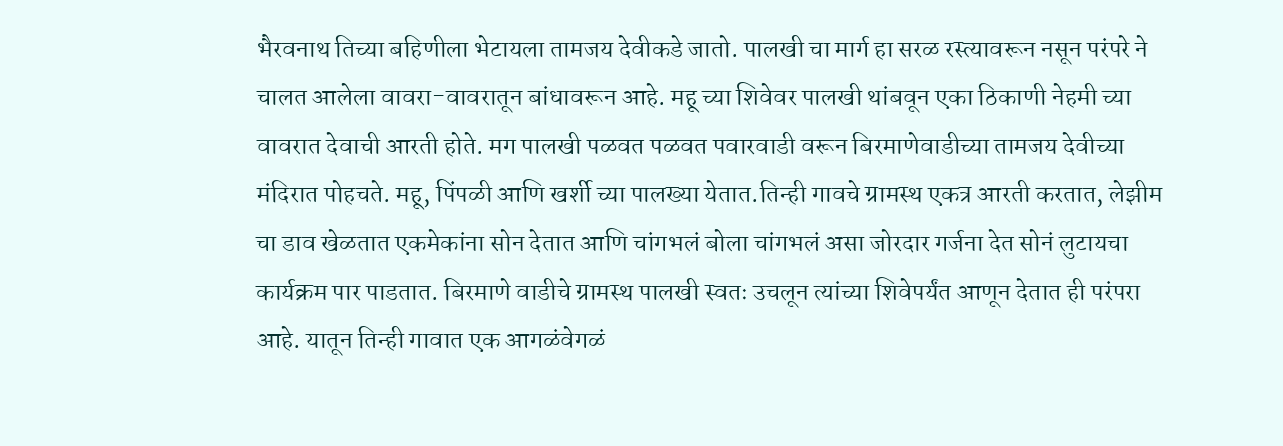भैरवनाथ तिच्या बहिणीला भेटायला तामजय देवीकडे जातो. पालखी चा मार्ग हा सरळ रस्त्यावरून नसून परंपरे ने चालत आलेला वावरा-वावरातून बांधावरून आहे. महू च्या शिवेवर पालखी थांबवून एका ठिकाणी नेहमी च्या वावरात देवाची आरती होते. मग पालखी पळवत पळवत पवारवाडी वरून बिरमाणेवाडीच्या तामजय देवीच्या मंदिरात पोहचते. महू, पिंपळी आणि खर्शी च्या पालख्या येतात.तिन्ही गावचे ग्रामस्थ एकत्र आरती करतात, लेझीम चा डाव खेळतात एकमेकांना सोन देतात आणि चांगभलं बोला चांगभलं असा जोरदार गर्जना देत सोनं लुटायचा कार्यक्रम पार पाडतात. बिरमाणे वाडीचे ग्रामस्थ पालखी स्वतः उचलून त्यांच्या शिवेपर्यंत आणून देतात ही परंपरा आहे. यातून तिन्ही गावात एक आगळंवेगळं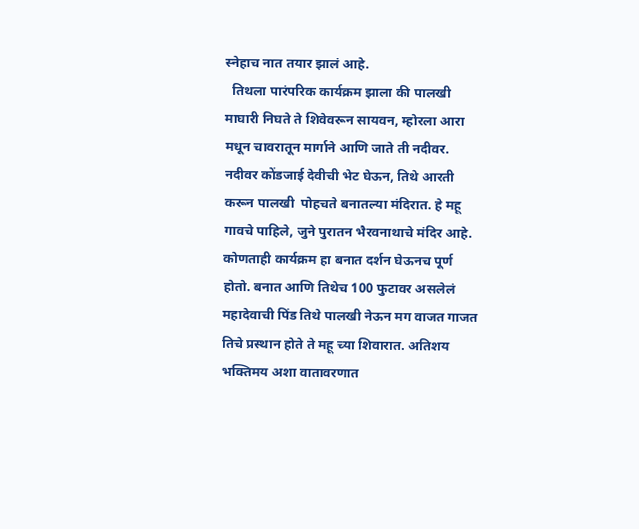स्नेहाच नात तयार झालं आहे.
  तिथला पारंपरिक कार्यक्रम झाला की पालखी माघारी निघते ते शिवेवरून सायवन, म्होरला आरा मधून चावरातून मार्गाने आणि जाते ती नदीवर. नदीवर कोंडजाई देवीची भेट घेऊन, तिथे आरती करून पालखी  पोहचते बनातल्या मंदिरात. हे महू गावचे पाहिले, जुने पुरातन भैरवनाथाचे मंदिर आहे. कोणताही कार्यक्रम हा बनात दर्शन घेऊनच पूर्ण होतो. बनात आणि तिथेच 100 फुटावर असलेलं महादेवाची पिंड तिथे पालखी नेऊन मग वाजत गाजत तिचे प्रस्थान होते ते महू च्या शिवारात. अतिशय भक्तिमय अशा वातावरणात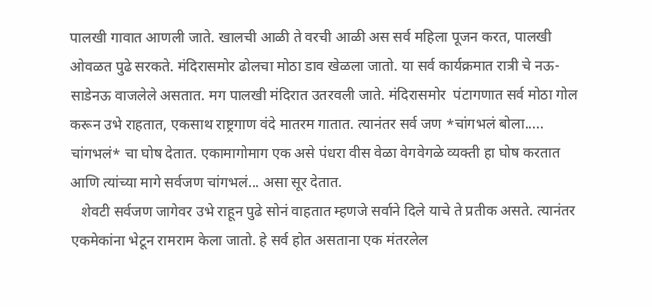पालखी गावात आणली जाते. खालची आळी ते वरची आळी अस सर्व महिला पूजन करत, पालखी ओवळत पुढे सरकते. मंदिरासमोर ढोलचा मोठा डाव खेळला जातो. या सर्व कार्यक्रमात रात्री चे नऊ-साडेनऊ वाजलेले असतात. मग पालखी मंदिरात उतरवली जाते. मंदिरासमोर  पंटागणात सर्व मोठा गोल करून उभे राहतात, एकसाथ राष्ट्रगाण वंदे मातरम गातात. त्यानंतर सर्व जण *चांगभलं बोला..... चांगभलं* चा घोष देतात. एकामागोमाग एक असे पंधरा वीस वेळा वेगवेगळे व्यक्ती हा घोष करतात आणि त्यांच्या मागे सर्वजण चांगभलं... असा सूर देतात.
   शेवटी सर्वजण जागेवर उभे राहून पुढे सोनं वाहतात म्हणजे सर्वाने दिले याचे ते प्रतीक असते. त्यानंतर एकमेकांना भेटून रामराम केला जातो. हे सर्व होत असताना एक मंतरलेल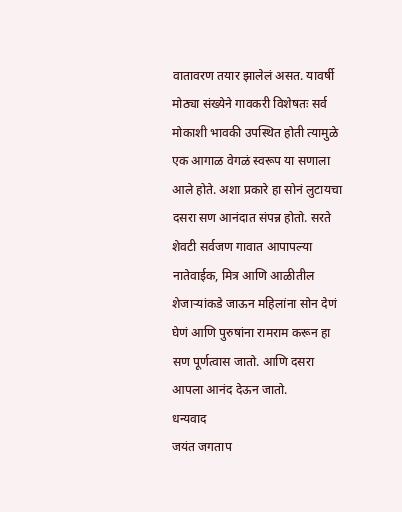वातावरण तयार झालेलं असत. यावर्षी मोठ्या संख्येने गावकरी विशेषतः सर्व मोकाशी भावकी उपस्थित होती त्यामुळे एक आगाळ वेगळं स्वरूप या सणाला आले होते. अशा प्रकारे हा सोनं लुटायचा दसरा सण आनंदात संपन्न होतो. सरते शेवटी सर्वजण गावात आपापल्या नातेवाईक, मित्र आणि आळीतील शेजाऱ्यांकडे जाऊन महिलांना सोन देणं घेणं आणि पुरुषांना रामराम करून हा सण पूर्णत्वास जातो. आणि दसरा आपला आनंद देऊन जातो.
धन्यवाद
जयंत जगताप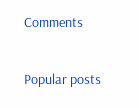Comments

Popular posts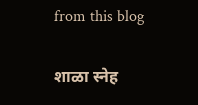from this blog

शाळा स्नेह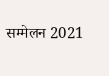सम्मेलन 2021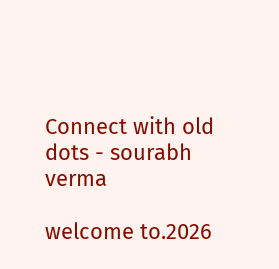Connect with old dots - sourabh verma

welcome to.2026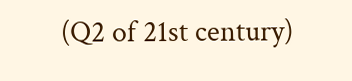(Q2 of 21st century)